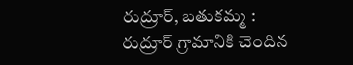రుద్రూర్, బతుకమ్మ :
రుద్రూర్ గ్రామానికి చెందిన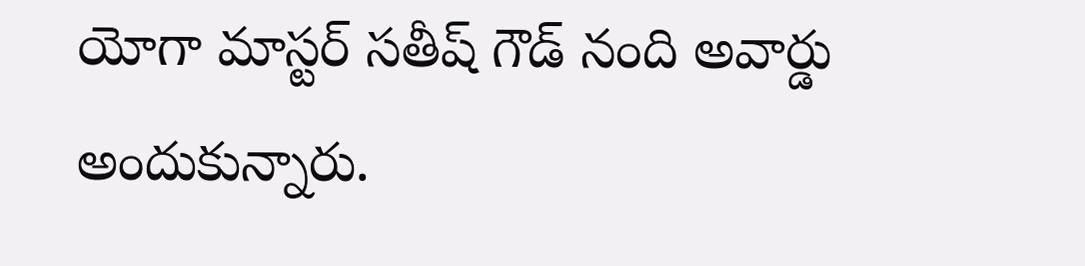యోగా మాస్టర్ సతీష్ గౌడ్ నంది అవార్డు అందుకున్నారు.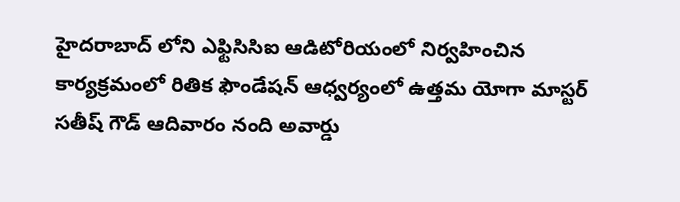హైదరాబాద్ లోని ఎఫ్టిసిసిఐ ఆడిటోరియంలో నిర్వహించిన కార్యక్రమంలో రితిక ఫౌండేషన్ ఆధ్వర్యంలో ఉత్తమ యోగా మాస్టర్ సతీష్ గౌడ్ ఆదివారం నంది అవార్డు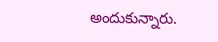అందుకున్నారు.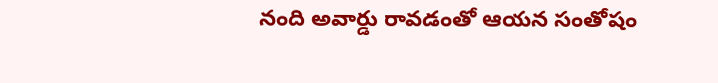నంది అవార్డు రావడంతో ఆయన సంతోషం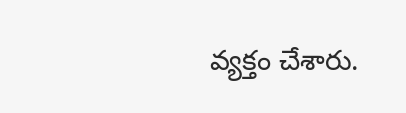వ్యక్తం చేశారు.